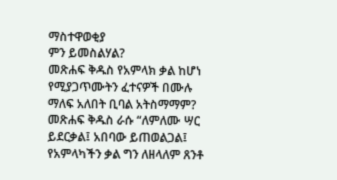ማስተዋወቂያ
ምን ይመስልሃል?
መጽሐፍ ቅዱስ የአምላክ ቃል ከሆነ የሚያጋጥሙትን ፈተናዎች በሙሉ ማለፍ አለበት ቢባል አትስማማም?
መጽሐፍ ቅዱስ ራሱ “ለምለሙ ሣር ይደርቃል፤ አበባው ይጠወልጋል፤ የአምላካችን ቃል ግን ለዘላለም ጸንቶ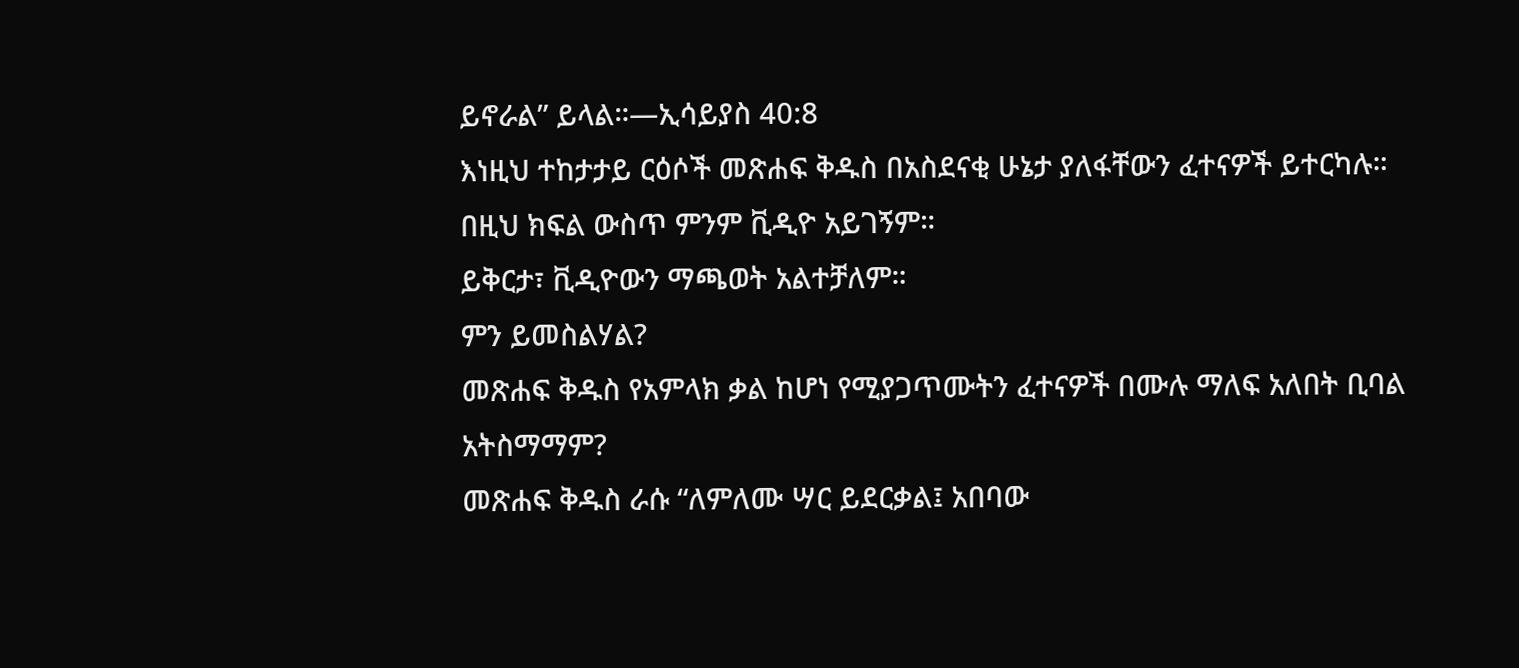ይኖራል” ይላል።—ኢሳይያስ 40:8
እነዚህ ተከታታይ ርዕሶች መጽሐፍ ቅዱስ በአስደናቂ ሁኔታ ያለፋቸውን ፈተናዎች ይተርካሉ።
በዚህ ክፍል ውስጥ ምንም ቪዲዮ አይገኝም።
ይቅርታ፣ ቪዲዮውን ማጫወት አልተቻለም።
ምን ይመስልሃል?
መጽሐፍ ቅዱስ የአምላክ ቃል ከሆነ የሚያጋጥሙትን ፈተናዎች በሙሉ ማለፍ አለበት ቢባል አትስማማም?
መጽሐፍ ቅዱስ ራሱ “ለምለሙ ሣር ይደርቃል፤ አበባው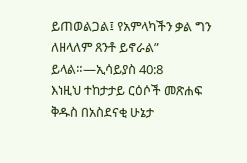ይጠወልጋል፤ የአምላካችን ቃል ግን ለዘላለም ጸንቶ ይኖራል” ይላል።—ኢሳይያስ 40:8
እነዚህ ተከታታይ ርዕሶች መጽሐፍ ቅዱስ በአስደናቂ ሁኔታ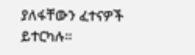ያለፋቸውን ፈተናዎች ይተርካሉ።